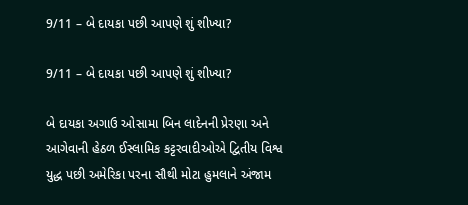9/11 – બે દાયકા પછી આપણે શું શીખ્યા?

9/11 – બે દાયકા પછી આપણે શું શીખ્યા?

બે દાયકા અગાઉ ઓસામા બિન લાદેનની પ્રેરણા અને આગેવાની હેઠળ ઈસ્લામિક કટ્ટરવાદીઓએ દ્વિતીય વિશ્વ યુદ્ધ પછી અમેરિકા પરના સૌથી મોટા હુમલાને અંજામ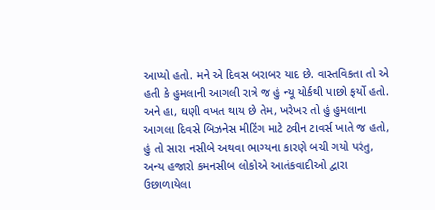આપ્યો હતો. મને એ દિવસ બરાબર યાદ છે. વાસ્તવિકતા તો એ હતી કે હુમલાની આગલી રાત્રે જ હું ન્યૂ યોર્કથી પાછો ફર્યો હતો. અને હા, ઘણી વખત થાય છે તેમ, ખરેખર તો હું હુમલાના આગલા દિવસે બિઝનેસ મીટિંગ માટે ટ્વીન ટાવર્સ ખાતે જ હતો, હું તો સારા નસીબે અથવા ભાગ્યના કારણે બચી ગયો પરંતુ, અન્ય હજારો કમનસીબ લોકોએ આતંકવાદીઓ દ્વારા ઉછાળાયેલા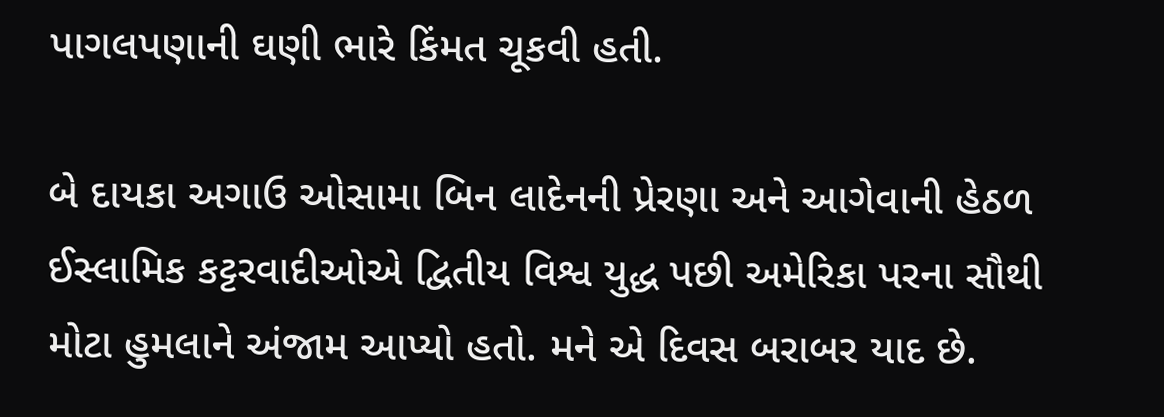પાગલપણાની ઘણી ભારે કિંમત ચૂકવી હતી.

બે દાયકા અગાઉ ઓસામા બિન લાદેનની પ્રેરણા અને આગેવાની હેઠળ ઈસ્લામિક કટ્ટરવાદીઓએ દ્વિતીય વિશ્વ યુદ્ધ પછી અમેરિકા પરના સૌથી મોટા હુમલાને અંજામ આપ્યો હતો. મને એ દિવસ બરાબર યાદ છે.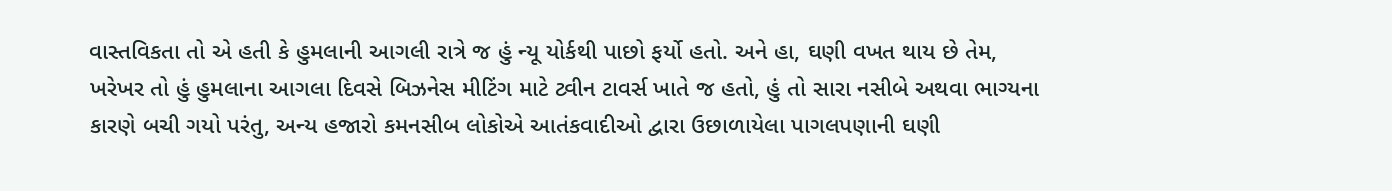વાસ્તવિકતા તો એ હતી કે હુમલાની આગલી રાત્રે જ હું ન્યૂ યોર્કથી પાછો ફર્યો હતો. અને હા, ઘણી વખત થાય છે તેમ, ખરેખર તો હું હુમલાના આગલા દિવસે બિઝનેસ મીટિંગ માટે ટ્વીન ટાવર્સ ખાતે જ હતો, હું તો સારા નસીબે અથવા ભાગ્યના કારણે બચી ગયો પરંતુ, અન્ય હજારો કમનસીબ લોકોએ આતંકવાદીઓ દ્વારા ઉછાળાયેલા પાગલપણાની ઘણી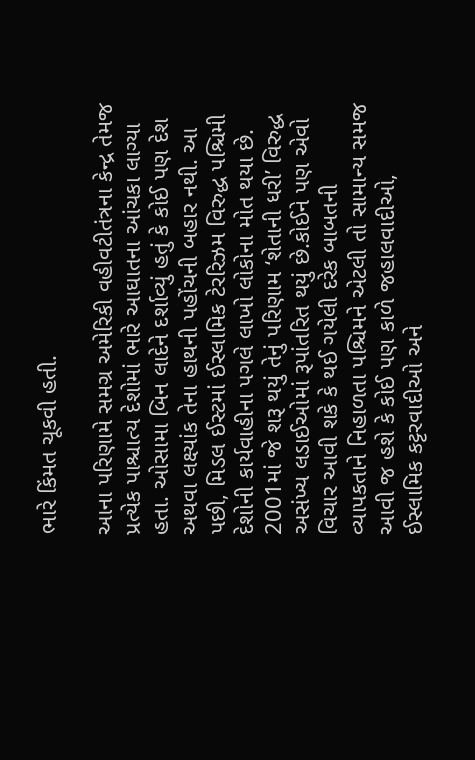ભારે કિંમત ચૂકવી હતી.

આના પરિણામે સમગ્ર અમેરિકી વહીવટીતંત્રના કેન્દ્ર તેમજ પ્રત્યેક પાશ્ચાત્ય દેશોમાં ભારે આઘાતના આંચકા લાગ્યા હતા. ઓસામા બિન લાદેને દર્શાવ્યું હતું કે કોઈ પણ દેશ અથવા લક્ષ્યાંક તેના હાથની પહોંચની બહાર નથી. આ પછી, મિડલ ઈસ્ટમાં ઈસ્લામિક ટેરરિઝમ વિરુદ્ધ પશ્ચિમી દેશોની કાર્યવાહીના પગલે લાખો લોકોના મોત થયા છે. 2001માં જે શરૂ થયું તેનું પરિણામ ‘શેતાની ધરી’ વિરુદ્ધ અસંખ્ય લડાઈઓમાં રૂપાંતરિત થયું છે.કોઈને પણ એવો વિચાર આવી શકે કે થઈ ગયેલી દરેક બાબતની વ્યાપકતાને નિહાળતા પશ્ચિમને એટલી તો સામાન્ય સમજ આવી જ હશે કે કોઈ પણ કાળે જહાલવાદીઓ, ઈસ્લામિક કટ્ટરવાદીઓ અને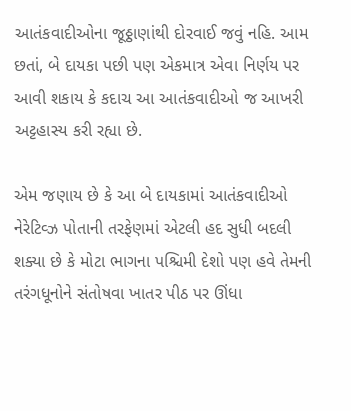આતંકવાદીઓના જૂઠ્ઠાણાંથી દોરવાઈ જવું નહિ. આમ છતાં, બે દાયકા પછી પણ એકમાત્ર એવા નિર્ણય પર આવી શકાય કે કદાચ આ આતંકવાદીઓ જ આખરી અટ્ટહાસ્ય કરી રહ્યા છે.

એમ જણાય છે કે આ બે દાયકામાં આતંકવાદીઓ નેરેટિવ્ઝ પોતાની તરફેણમાં એટલી હદ સુધી બદલી શક્યા છે કે મોટા ભાગના પશ્ચિમી દેશો પણ હવે તેમની તરંગધૂનોને સંતોષવા ખાતર પીઠ પર ઊંધા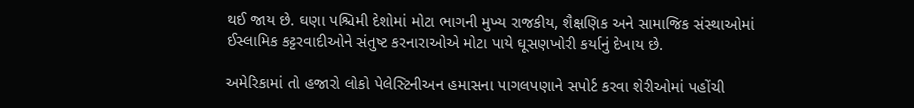થઈ જાય છે. ઘણા પશ્ચિમી દેશોમાં મોટા ભાગની મુખ્ય રાજકીય, શૈક્ષણિક અને સામાજિક સંસ્થાઓમાં ઈસ્લામિક કટ્ટરવાદીઓને સંતુષ્ટ કરનારાઓએ મોટા પાયે ઘૂસણખોરી કર્યાનું દેખાય છે.

અમેરિકામાં તો હજારો લોકો પેલેસ્ટિનીઅન હમાસના પાગલપણાને સપોર્ટ કરવા શેરીઓમાં પહોંચી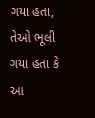ગયા હતા, તેઓ ભૂલી ગયા હતા કે આ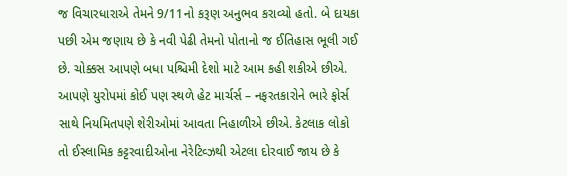જ વિચારધારાએ તેમને 9/11નો કરૂણ અનુભવ કરાવ્યો હતો. બે દાયકા પછી એમ જણાય છે કે નવી પેઢી તેમનો પોતાનો જ ઈતિહાસ ભૂલી ગઈ છે. ચોક્કસ આપણે બધા પશ્ચિમી દેશો માટે આમ કહી શકીએ છીએ. આપણે યુરોપમાં કોઈ પણ સ્થળે હેટ માર્ચર્સ – નફરતકારોને ભારે ફોર્સ સાથે નિયમિતપણે શેરીઓમાં આવતા નિહાળીએ છીએ. કેટલાક લોકો તો ઈસ્લામિક કટ્ટરવાદીઓના નેરેટિવ્ઝથી એટલા દોરવાઈ જાય છે કે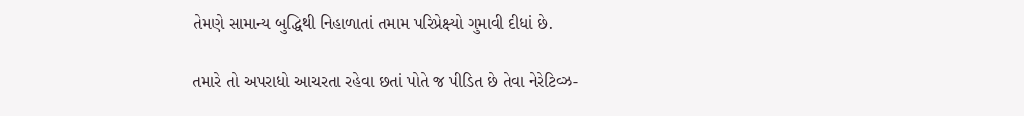તેમણે સામાન્ય બુદ્ધિથી નિહાળાતાં તમામ પરિપ્રેક્ષ્યો ગુમાવી દીધાં છે.

તમારે તો અપરાધો આચરતા રહેવા છતાં પોતે જ પીડિત છે તેવા નેરેટિવ્ઝ-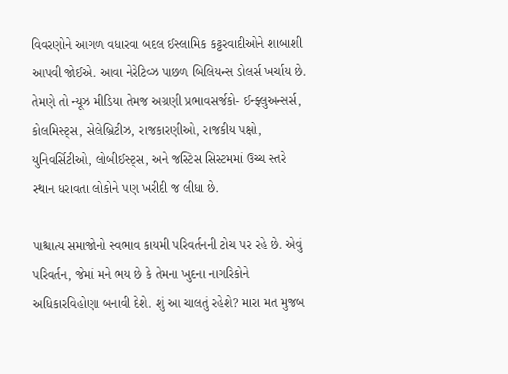વિવરણોને આગળ વધારવા બદલ ઈસ્લામિક કટ્ટરવાદીઓને શાબાશી આપવી જોઈએ. આવા નેરેટિવ્ઝ પાછળ બિલિયન્સ ડોલર્સ ખર્ચાય છે. તેમણે તો ન્યૂઝ મીડિયા તેમજ અગ્રણી પ્રભાવસર્જકો- ઈન્ફ્લુઅન્સર્સ, કોલમિસ્ટ્સ, સેલેબ્રિટીઝ, રાજકારણીઓ, રાજકીય પક્ષો, યુનિવર્સિટીઓ, લોબીઈસ્ટ્સ, અને જસ્ટિસ સિસ્ટમમાં ઉચ્ચ સ્તરે સ્થાન ધરાવતા લોકોને પણ ખરીદી જ લીધા છે.

પાશ્ચાત્ય સમાજોનો સ્વભાવ કાયમી પરિવર્તનની ટોચ પર રહે છે. એવું પરિવર્તન, જેમાં મને ભય છે કે તેમના ખુદના નાગરિકોને અધિકારવિહોણા બનાવી દેશે. શું આ ચાલતું રહેશે? મારા મત મુજબ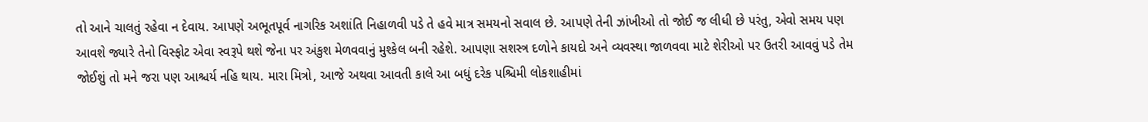તો આને ચાલતું રહેવા ન દેવાય. આપણે અભૂતપૂર્વ નાગરિક અશાંતિ નિહાળવી પડે તે હવે માત્ર સમયનો સવાલ છે. આપણે તેની ઝાંખીઓ તો જોઈ જ લીધી છે પરંતુ, એવો સમય પણ આવશે જ્યારે તેનો વિસ્ફોટ એવા સ્વરૂપે થશે જેના પર અંકુશ મેળવવાનું મુશ્કેલ બની રહેશે. આપણા સશસ્ત્ર દળોને કાયદો અને વ્યવસ્થા જાળવવા માટે શેરીઓ પર ઉતરી આવવું પડે તેમ જોઈશું તો મને જરા પણ આશ્ચર્ય નહિ થાય. મારા મિત્રો, આજે અથવા આવતી કાલે આ બધું દરેક પશ્ચિમી લોકશાહીમાં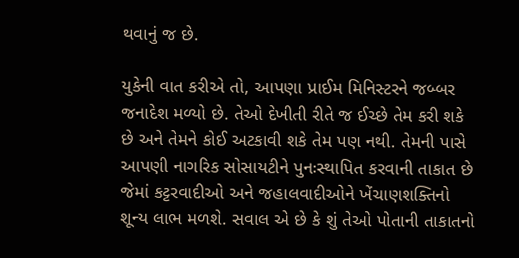થવાનું જ છે.

યુકેની વાત કરીએ તો, આપણા પ્રાઈમ મિનિસ્ટરને જબ્બર જનાદેશ મળ્યો છે. તેઓ દેખીતી રીતે જ ઈચ્છે તેમ કરી શકે છે અને તેમને કોઈ અટકાવી શકે તેમ પણ નથી. તેમની પાસે આપણી નાગરિક સોસાયટીને પુનઃસ્થાપિત કરવાની તાકાત છે જેમાં કટ્ટરવાદીઓ અને જહાલવાદીઓને ખેંચાણશક્તિનો શૂન્ય લાભ મળશે. સવાલ એ છે કે શું તેઓ પોતાની તાકાતનો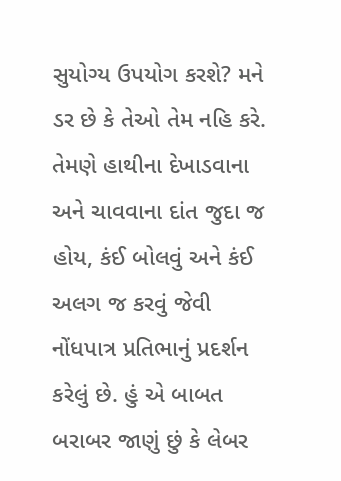સુયોગ્ય ઉપયોગ કરશે? મને ડર છે કે તેઓ તેમ નહિ કરે. તેમણે હાથીના દેખાડવાના અને ચાવવાના દાંત જુદા જ હોય, કંઈ બોલવું અને કંઈ અલગ જ કરવું જેવી નોંધપાત્ર પ્રતિભાનું પ્રદર્શન કરેલું છે. હું એ બાબત બરાબર જાણું છું કે લેબર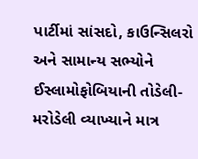પાર્ટીમાં સાંસદો, કાઉન્સિલરો અને સામાન્ય સભ્યોને ઈસ્લામોફોબિયાની તોડેલી-મરોડેલી વ્યાખ્યાને માત્ર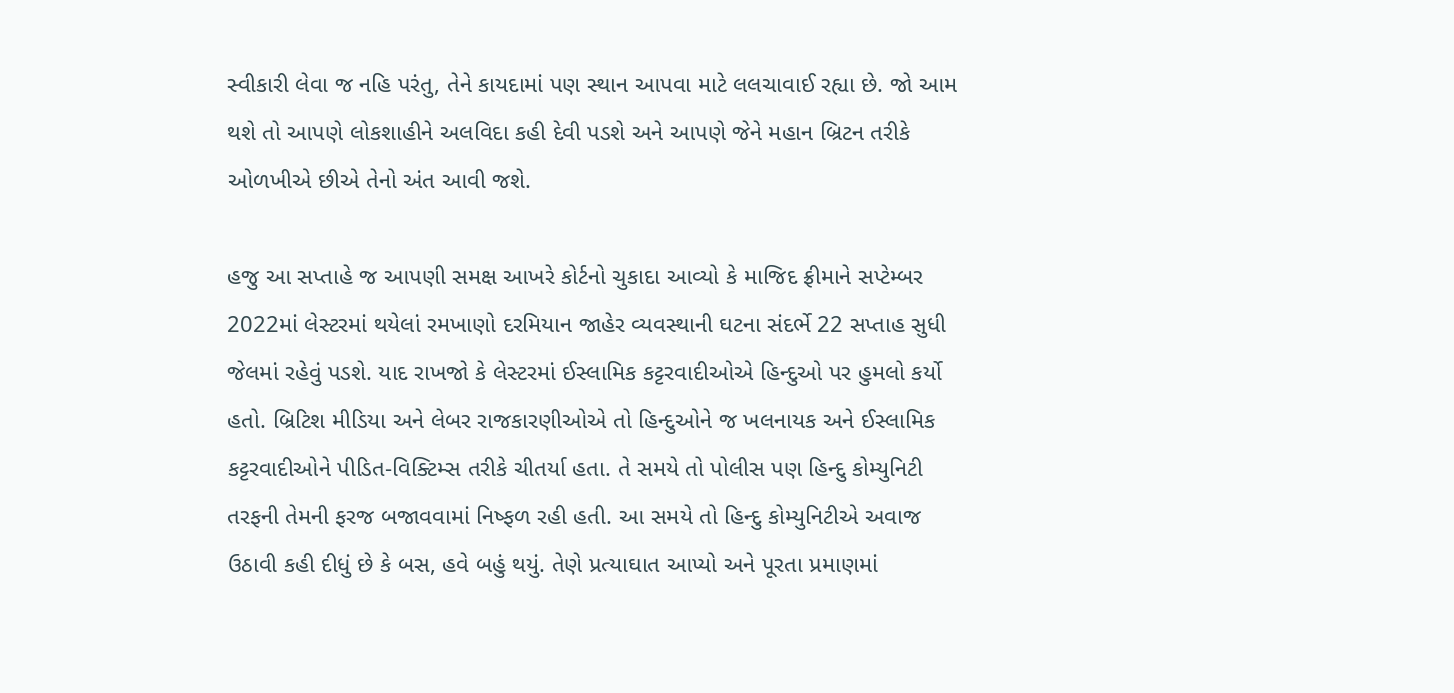સ્વીકારી લેવા જ નહિ પરંતુ, તેને કાયદામાં પણ સ્થાન આપવા માટે લલચાવાઈ રહ્યા છે. જો આમ થશે તો આપણે લોકશાહીને અલવિદા કહી દેવી પડશે અને આપણે જેને મહાન બ્રિટન તરીકે ઓળખીએ છીએ તેનો અંત આવી જશે.

હજુ આ સપ્તાહે જ આપણી સમક્ષ આખરે કોર્ટનો ચુકાદા આવ્યો કે માજિદ ફ્રીમાને સપ્ટેમ્બર 2022માં લેસ્ટરમાં થયેલાં રમખાણો દરમિયાન જાહેર વ્યવસ્થાની ઘટના સંદર્ભે 22 સપ્તાહ સુધી જેલમાં રહેવું પડશે. યાદ રાખજો કે લેસ્ટરમાં ઈસ્લામિક કટ્ટરવાદીઓએ હિન્દુઓ પર હુમલો કર્યો હતો. બ્રિટિશ મીડિયા અને લેબર રાજકારણીઓએ તો હિન્દુઓને જ ખલનાયક અને ઈસ્લામિક કટ્ટરવાદીઓને પીડિત-વિક્ટિમ્સ તરીકે ચીતર્યા હતા. તે સમયે તો પોલીસ પણ હિન્દુ કોમ્યુનિટી તરફની તેમની ફરજ બજાવવામાં નિષ્ફળ રહી હતી. આ સમયે તો હિન્દુ કોમ્યુનિટીએ અવાજ ઉઠાવી કહી દીધું છે કે બસ, હવે બહું થયું. તેણે પ્રત્યાઘાત આપ્યો અને પૂરતા પ્રમાણમાં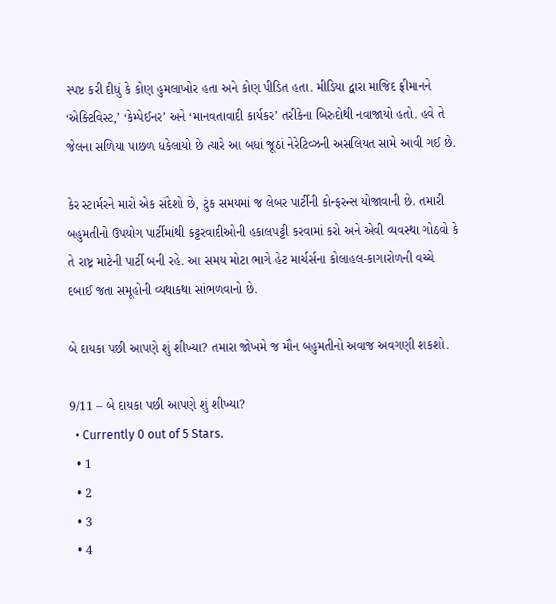સ્પષ્ટ કરી દીધું કે કોણ હુમલાખોર હતા અને કોણ પીડિત હતા. મીડિયા દ્વારા માજિદ ફ્રીમાનને ‘એક્ટિવિસ્ટ,’ ‘કેમ્પેઈનર’ અને ‘માનવતાવાદી કાર્યકર’ તરીકેના બિરુદોથી નવાજાયો હતો. હવે તે જેલના સળિયા પાછળ ધકેલાયો છે ત્યારે આ બધાં જૂઠાં નેરેટિવ્ઝની અસલિયત સામે આવી ગઈ છે.

કેર સ્ટાર્મરને મારો એક સંદેશો છે, ટુંક સમયમાં જ લેબર પાર્ટીની કોન્ફરન્સ યોજાવાની છે. તમારી બહુમતીનો ઉપયોગ પાર્ટીમાંથી કટ્ટરવાદીઓની હકાલપટ્ટી કરવામાં કરો અને એવી વ્યવસ્થા ગોઠવો કે તે રાષ્ટ્ર માટેની પાર્ટી બની રહે. આ સમય મોટા ભાગે હેટ માર્ચર્સના કોલાહલ-કાગારોળની વચ્ચે દબાઈ જતા સમૂહોની વ્યથાકથા સાંભળવાનો છે.

બે દાયકા પછી આપણે શું શીખ્યા? તમારા જોખમે જ મૌન બહુમતીનો અવાજ અવગણી શકશો.

9/11 – બે દાયકા પછી આપણે શું શીખ્યા?
  • Currently 0 out of 5 Stars.
  • 1
  • 2
  • 3
  • 4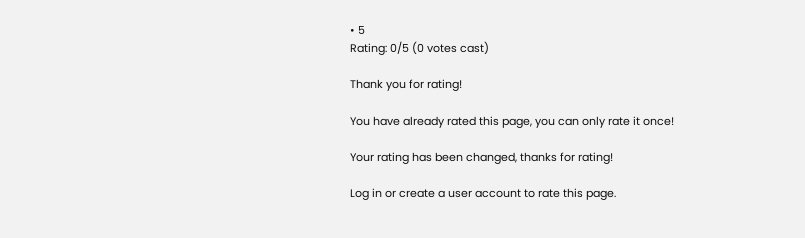• 5
Rating: 0/5 (0 votes cast)

Thank you for rating!

You have already rated this page, you can only rate it once!

Your rating has been changed, thanks for rating!

Log in or create a user account to rate this page.